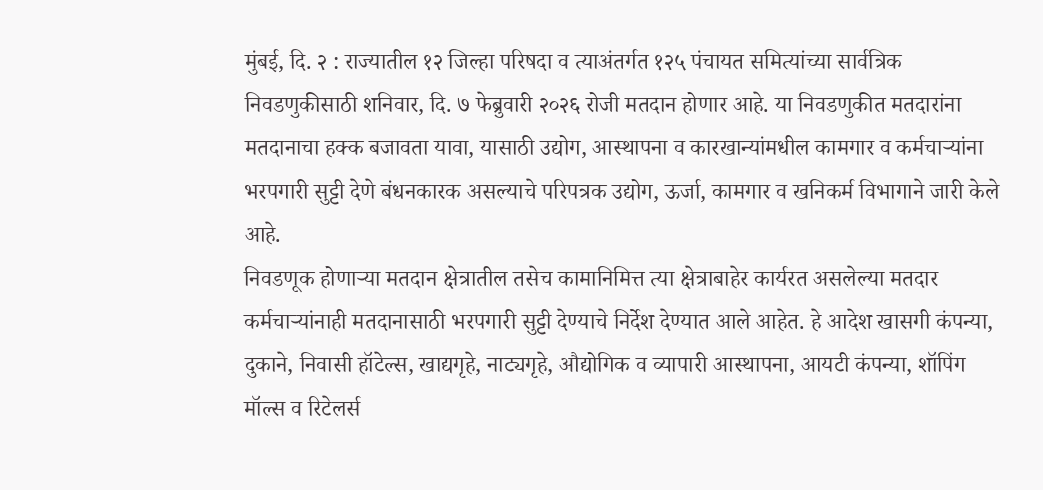मुंबई, दि. २ : राज्यातील १२ जिल्हा परिषदा व त्याअंतर्गत १२५ पंचायत समित्यांच्या सार्वत्रिक निवडणुकीसाठी शनिवार, दि. ७ फेब्रुवारी २०२६ रोजी मतदान होणार आहे. या निवडणुकीत मतदारांना मतदानाचा हक्क बजावता यावा, यासाठी उद्योग, आस्थापना व कारखान्यांमधील कामगार व कर्मचाऱ्यांना भरपगारी सुट्टी देणे बंधनकारक असल्याचे परिपत्रक उद्योग, ऊर्जा, कामगार व खनिकर्म विभागाने जारी केले आहे.
निवडणूक होणाऱ्या मतदान क्षेत्रातील तसेच कामानिमित्त त्या क्षेत्राबाहेर कार्यरत असलेल्या मतदार कर्मचाऱ्यांनाही मतदानासाठी भरपगारी सुट्टी देण्याचे निर्देश देण्यात आले आहेत. हे आदेश खासगी कंपन्या, दुकाने, निवासी हॉटेल्स, खाद्यगृहे, नाट्यगृहे, औद्योगिक व व्यापारी आस्थापना, आयटी कंपन्या, शॉपिंग मॉल्स व रिटेलर्स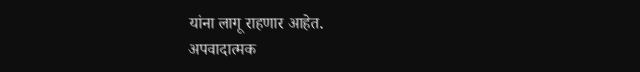यांना लागू राहणार आहेत.
अपवादात्मक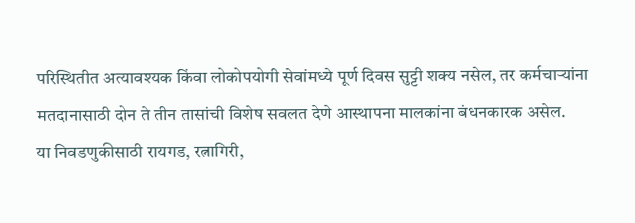परिस्थितीत अत्यावश्यक किंवा लोकोपयोगी सेवांमध्ये पूर्ण दिवस सुट्टी शक्य नसेल, तर कर्मचाऱ्यांना मतदानासाठी दोन ते तीन तासांची विशेष सवलत देणे आस्थापना मालकांना बंधनकारक असेल.
या निवडणुकीसाठी रायगड, रत्नागिरी,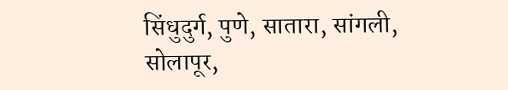सिंधुदुर्ग, पुणे, सातारा, सांगली, सोलापूर,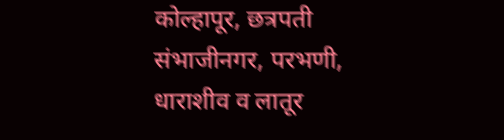कोल्हापूर, छत्रपती संभाजीनगर, परभणी, धाराशीव व लातूर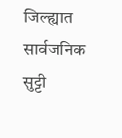जिल्ह्यात सार्वजनिक सुट्टी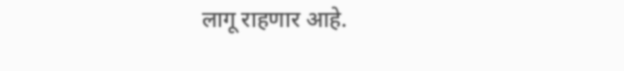लागू राहणार आहे.